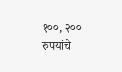१००, २०० रुपयांचे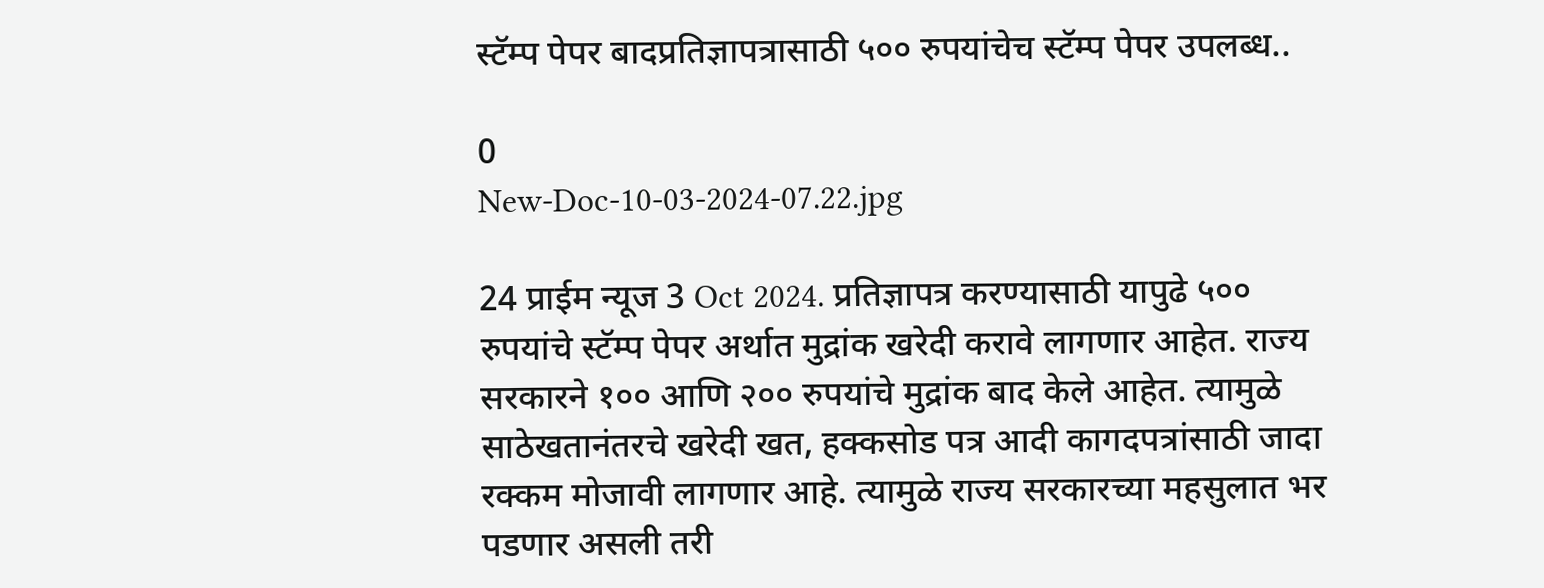स्टॅम्प पेपर बादप्रतिज्ञापत्रासाठी ५०० रुपयांचेच स्टॅम्प पेपर उपलब्ध..

0
New-Doc-10-03-2024-07.22.jpg

24 प्राईम न्यूज 3 Oct 2024. प्रतिज्ञापत्र करण्यासाठी यापुढे ५०० रुपयांचे स्टॅम्प पेपर अर्थात मुद्रांक खरेदी करावे लागणार आहेत. राज्य सरकारने १०० आणि २०० रुपयांचे मुद्रांक बाद केले आहेत. त्यामुळे साठेखतानंतरचे खरेदी खत, हक्कसोड पत्र आदी कागदपत्रांसाठी जादा रक्कम मोजावी लागणार आहे. त्यामुळे राज्य सरकारच्या महसुलात भर पडणार असली तरी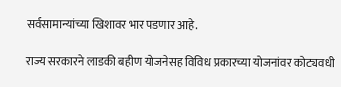सर्वसामान्यांच्या खिशावर भार पडणार आहे.

राज्य सरकारने लाडकी बहीण योजनेसह विविध प्रकारच्या योजनांवर कोट्यवधी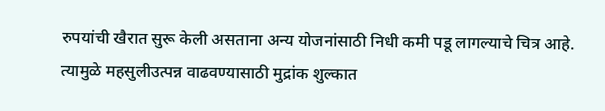रुपयांची खैरात सुरू केली असताना अन्य योजनांसाठी निधी कमी पडू लागल्याचे चित्र आहे. त्यामुळे महसुलीउत्पन्न वाढवण्यासाठी मुद्रांक शुल्कात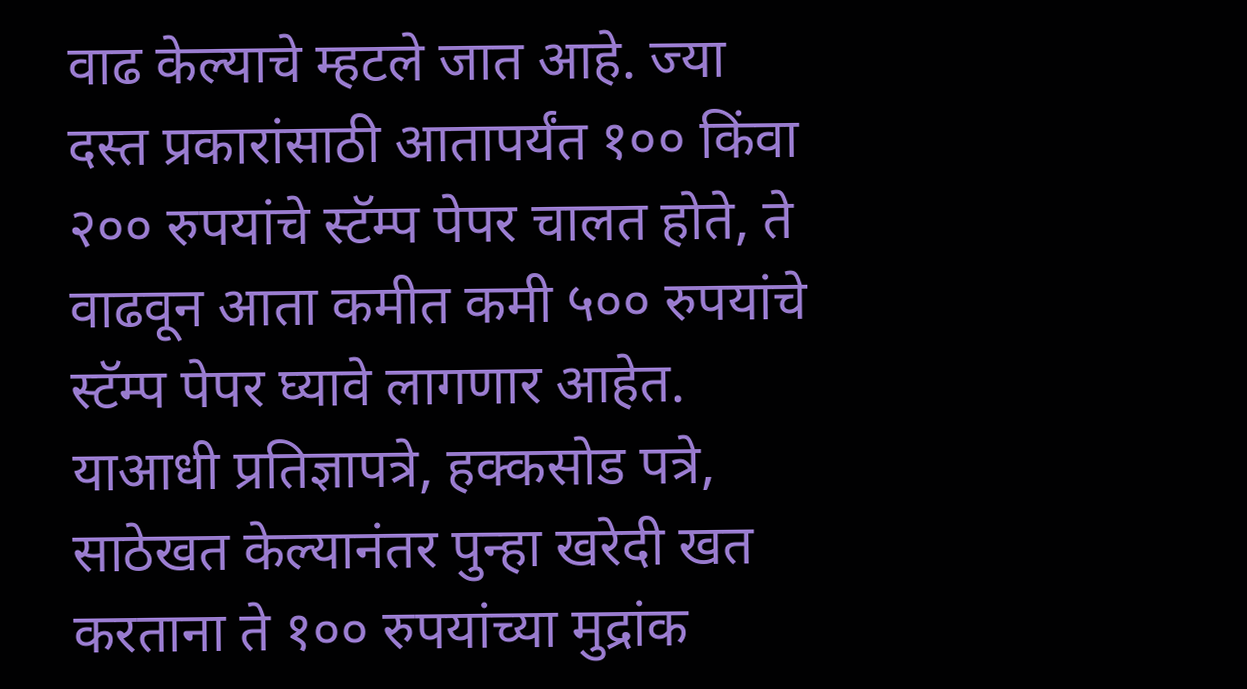वाढ केल्याचे म्हटले जात आहे. ज्या दस्त प्रकारांसाठी आतापर्यंत १०० किंवा २०० रुपयांचे स्टॅम्प पेपर चालत होते, ते वाढवून आता कमीत कमी ५०० रुपयांचे स्टॅम्प पेपर घ्यावे लागणार आहेत. याआधी प्रतिज्ञापत्रे, हक्कसोड पत्रे, साठेखत केल्यानंतर पुन्हा खरेदी खत करताना ते १०० रुपयांच्या मुद्रांक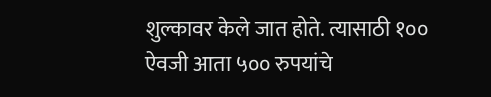शुल्कावर केले जात होते. त्यासाठी १०० ऐवजी आता ५०० रुपयांचे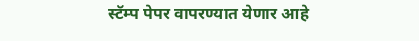स्टॅम्प पेपर वापरण्यात येणार आहे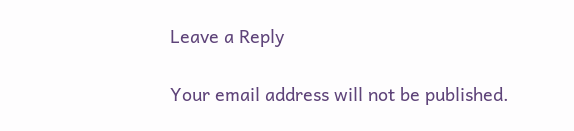Leave a Reply

Your email address will not be published.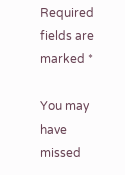Required fields are marked *

You may have missed